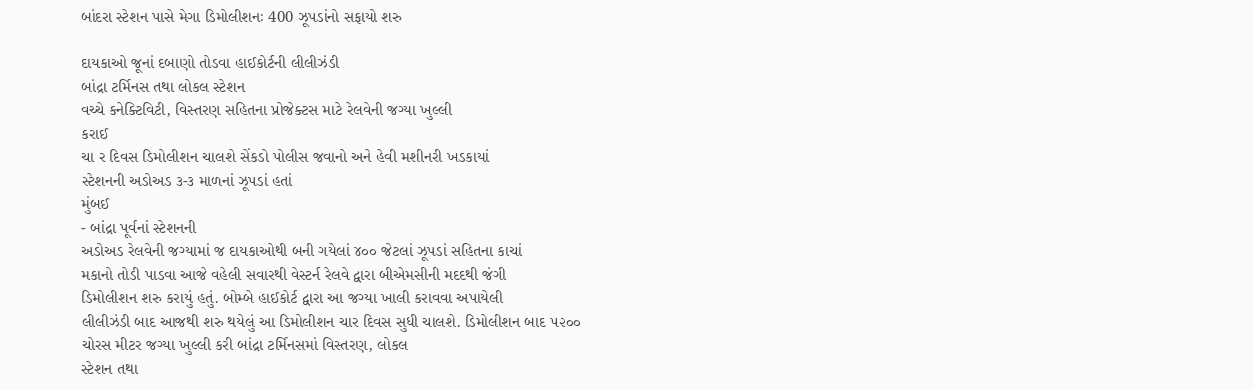બાંદરા સ્ટેશન પાસે મેગા ડિમોલીશનઃ 400 ઝૂપડાંનો સફાયો શરુ

દાયકાઓ જૂનાં દબાણો તોડવા હાઈકોર્ટની લીલીઝંડી
બાંદ્રા ટર્મિનસ તથા લોકલ સ્ટેશન
વચ્ચે કનેક્ટિવિટી, વિસ્તરણ સહિતના પ્રોજેક્ટસ માટે રેલવેની જગ્યા ખુલ્લી
કરાઈ
ચા ર દિવસ ડિમોલીશન ચાલશે સેંકડો પોલીસ જવાનો અને હેવી મશીનરી ખડકાયાં
સ્ટેશનની અડોઅડ ૩-૩ માળનાં ઝૂપડાં હતાં
મુંબઈ
- બાંદ્રા પૂર્વનાં સ્ટેશનની
અડોઅડ રેલવેની જગ્યામાં જ દાયકાઓથી બની ગયેલાં ૪૦૦ જેટલાં ઝૂપડાં સહિતના કાચાં
મકાનો તોડી પાડવા આજે વહેલી સવારથી વેસ્ટર્ન રેલવે દ્વારા બીએમસીની મદદથી જંગી
ડિમોલીશન શરુ કરાયું હતું. બોમ્બે હાઈકોર્ટ દ્વારા આ જગ્યા ખાલી કરાવવા અપાયેલી
લીલીઝંડી બાદ આજથી શરુ થયેલું આ ડિમોલીશન ચાર દિવસ સુધી ચાલશે. ડિમોલીશન બાદ ૫૨૦૦
ચોરસ મીટર જગ્યા ખુલ્લી કરી બાંદ્રા ટર્મિનસમાં વિસ્તરણ, લોકલ
સ્ટેશન તથા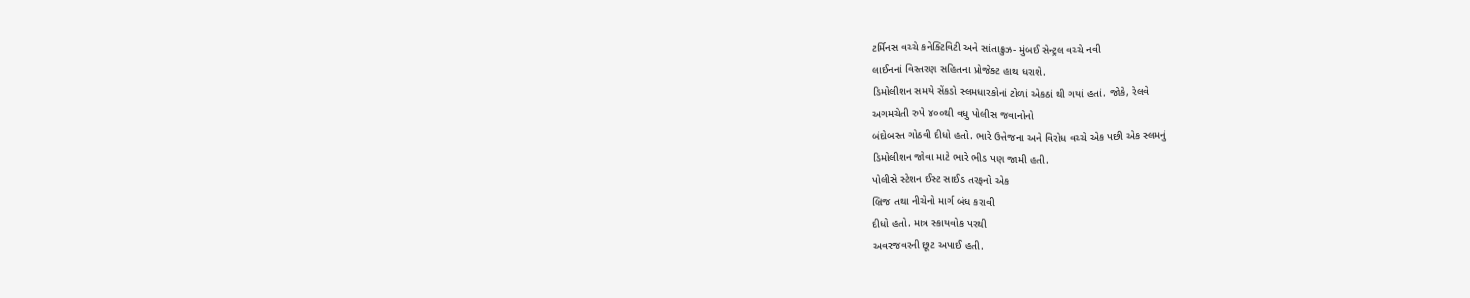ટર્મિનસ વચ્ચે કનેક્ટિવિટી અને સાંતાક્રુઝ- મુંબઈ સેન્ટ્રલ વચ્ચે નવી
લાઈનનાં વિસ્તરણ સહિતના પ્રોજેક્ટ હાથ ધરાશે.
ડિમોલીશન સમયે સેંકડો સ્લમધારકોનાં ટોળાં એકઠાં થી ગયાં હતાં. જોકે, રેલવે
અગમચેતી રુપે ૪૦૦થી વધુ પોલીસ જવાનોનો
બંદોબસ્ત ગોઠવી દીધો હતો. ભારે ઉત્તેજના અને વિરોધ વચ્ચે એક પછી એક સ્લમનું
ડિમોલીશન જોવા માટે ભારે ભીડ પણ જામી હતી.
પોલીસે સ્ટેશન ઈસ્ટ સાઈડ તરફનો એક
બ્રિજ તથા નીચેનો માર્ગ બંધ કરાવી
દીધો હતો. માત્ર સ્કાયવોક પરથી
અવરજવરની છૂટ અપાઈ હતી.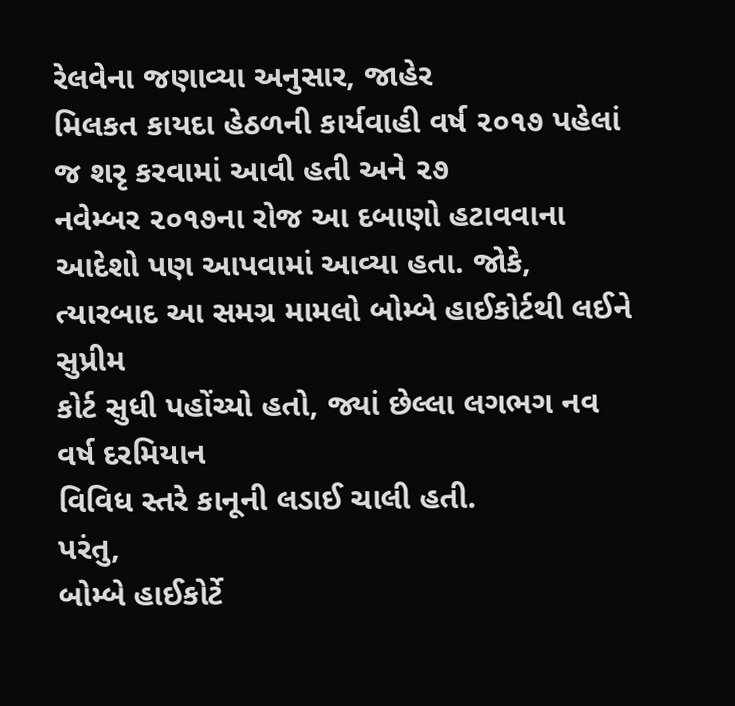રેલવેના જણાવ્યા અનુસાર, જાહેર
મિલકત કાયદા હેઠળની કાર્યવાહી વર્ષ ૨૦૧૭ પહેલાં જ શરૃ કરવામાં આવી હતી અને ૨૭
નવેમ્બર ૨૦૧૭ના રોજ આ દબાણો હટાવવાના
આદેશો પણ આપવામાં આવ્યા હતા. જોકે,
ત્યારબાદ આ સમગ્ર મામલો બોમ્બે હાઈકોર્ટથી લઈને સુપ્રીમ
કોર્ટ સુધી પહોંચ્યો હતો, જ્યાં છેલ્લા લગભગ નવ વર્ષ દરમિયાન
વિવિધ સ્તરે કાનૂની લડાઈ ચાલી હતી.
પરંતુ,
બોમ્બે હાઈકોર્ટે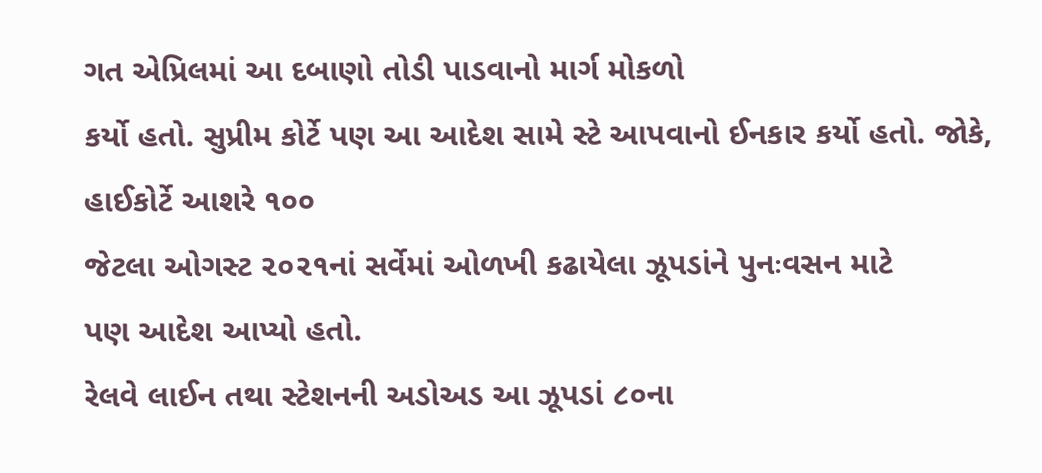ગત એપ્રિલમાં આ દબાણો તોડી પાડવાનો માર્ગ મોકળો
કર્યો હતો. સુપ્રીમ કોર્ટે પણ આ આદેશ સામે સ્ટે આપવાનો ઈનકાર કર્યો હતો. જોકે,
હાઈકોર્ટે આશરે ૧૦૦
જેટલા ઓગસ્ટ ૨૦૨૧નાં સર્વેમાં ઓળખી કઢાયેલા ઝૂપડાંને પુનઃવસન માટે
પણ આદેશ આપ્યો હતો.
રેલવે લાઈન તથા સ્ટેશનની અડોઅડ આ ઝૂપડાં ૮૦ના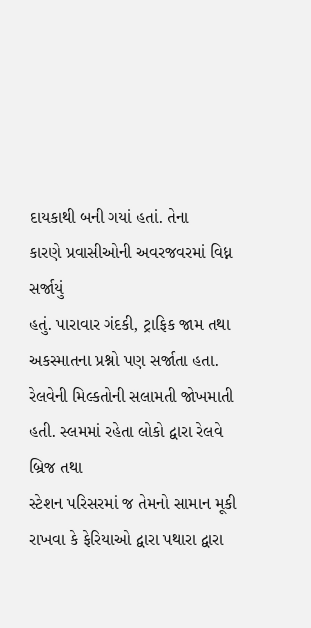દાયકાથી બની ગયાં હતાં. તેના
કારણે પ્રવાસીઓની અવરજવરમાં વિધ્ન સર્જાયું
હતું. પારાવાર ગંદકી, ટ્રાફિક જામ તથા અકસ્માતના પ્રશ્નો પણ સર્જાતા હતા.
રેલવેની મિલ્કતોની સલામતી જોખમાતી હતી. સ્લમમાં રહેતા લોકો દ્વારા રેલવે બ્રિજ તથા
સ્ટેશન પરિસરમાં જ તેમનો સામાન મૂકી રાખવા કે ફેરિયાઓ દ્વારા પથારા દ્વારા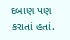દબાણ પણ કરાતાં હતાં.